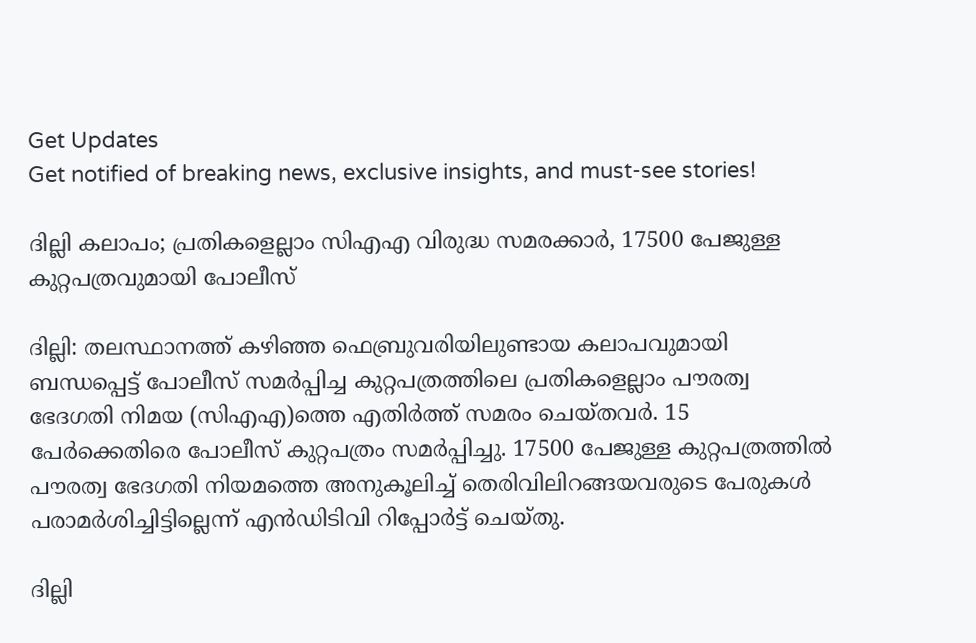Get Updates
Get notified of breaking news, exclusive insights, and must-see stories!

ദില്ലി കലാപം; പ്രതികളെല്ലാം സിഎഎ വിരുദ്ധ സമരക്കാര്‍, 17500 പേജുള്ള കുറ്റപത്രവുമായി പോലീസ്

ദില്ലി: തലസ്ഥാനത്ത് കഴിഞ്ഞ ഫെബ്രുവരിയിലുണ്ടായ കലാപവുമായി ബന്ധപ്പെട്ട് പോലീസ് സമര്‍പ്പിച്ച കുറ്റപത്രത്തിലെ പ്രതികളെല്ലാം പൗരത്വ ഭേദഗതി നിമയ (സിഎഎ)ത്തെ എതിര്‍ത്ത് സമരം ചെയ്തവര്‍. 15 പേര്‍ക്കെതിരെ പോലീസ് കുറ്റപത്രം സമര്‍പ്പിച്ചു. 17500 പേജുള്ള കുറ്റപത്രത്തില്‍ പൗരത്വ ഭേദഗതി നിയമത്തെ അനുകൂലിച്ച് തെരിവിലിറങ്ങയവരുടെ പേരുകള്‍ പരാമര്‍ശിച്ചിട്ടില്ലെന്ന് എന്‍ഡിടിവി റിപ്പോര്‍ട്ട് ചെയ്തു.

ദില്ലി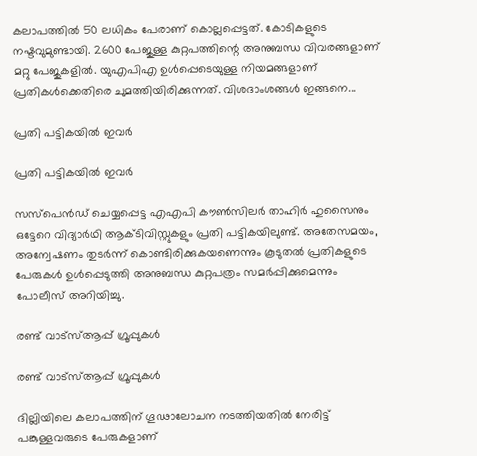കലാപത്തില്‍ 50 ലധികം പേരാണ് കൊല്ലപ്പെട്ടത്. കോടികളുടെ നഷ്ടവുമുണ്ടായി. 2600 പേജുള്ള കുറ്റപത്തിന്റെ അനുബന്ധ വിവരങ്ങളാണ് മറ്റു പേജുകളില്‍. യുഎപിഎ ഉള്‍പ്പെടെയുള്ള നിയമങ്ങളാണ് പ്രതികള്‍ക്കെതിരെ ചുമത്തിയിരിക്കുന്നത്. വിശദാംശങ്ങള്‍ ഇങ്ങനെ...

പ്രതി പട്ടികയില്‍ ഇവര്‍

പ്രതി പട്ടികയില്‍ ഇവര്‍

സസ്‌പെന്‍ഡ് ചെയ്യപ്പെട്ട എഎപി കൗണ്‍സിലര്‍ താഹിര്‍ ഹുസൈനും ഒട്ടേറെ വിദ്യാര്‍ഥി ആക്ടിവിസ്റ്റുകളും പ്രതി പട്ടികയിലുണ്ട്. അതേസമയം, അന്വേഷണം തുടര്‍ന്ന് കൊണ്ടിരിക്കുകയണെന്നും കൂടുതല്‍ പ്രതികളുടെ പേരുകള്‍ ഉള്‍പ്പെടുത്തി അനുബന്ധ കുറ്റപത്രം സമര്‍പ്പിക്കുമെന്നും പോലീസ് അറിയിച്ചു.

രണ്ട് വാട്‌സ്ആപ്പ് ഗ്രൂപ്പുകള്‍

രണ്ട് വാട്‌സ്ആപ്പ് ഗ്രൂപ്പുകള്‍

ദില്ലിയിലെ കലാപത്തിന് ഗൂഢാലോചന നടത്തിയതില്‍ നേരിട്ട് പങ്കുള്ളവരുടെ പേരുകളാണ്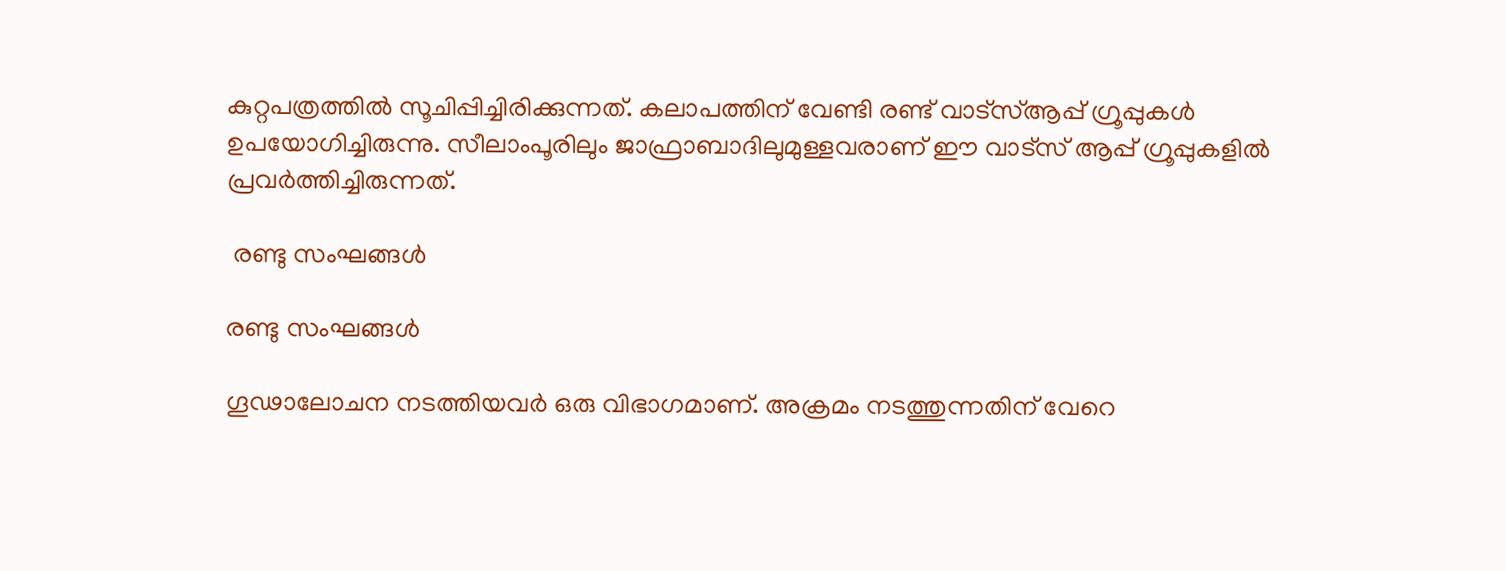കുറ്റപത്രത്തില്‍ സൂചിപ്പിച്ചിരിക്കുന്നത്. കലാപത്തിന് വേണ്ടി രണ്ട് വാട്‌സ്ആപ്പ് ഗ്രൂപ്പുകള്‍ ഉപയോഗിച്ചിരുന്നു. സീലാംപൂരിലും ജാഫ്രാബാദിലുമുള്ളവരാണ് ഈ വാട്‌സ് ആപ്പ് ഗ്രൂപ്പുകളില്‍ പ്രവര്‍ത്തിച്ചിരുന്നത്.

 രണ്ടു സംഘങ്ങള്‍

രണ്ടു സംഘങ്ങള്‍

ഗൂഢാലോചന നടത്തിയവര്‍ ഒരു വിഭാഗമാണ്. അക്രമം നടത്തുന്നതിന് വേറെ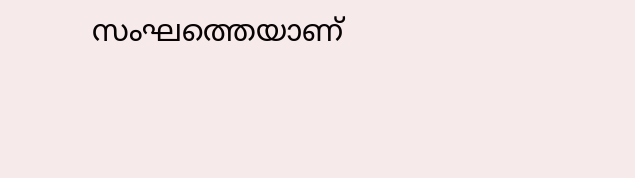സംഘത്തെയാണ്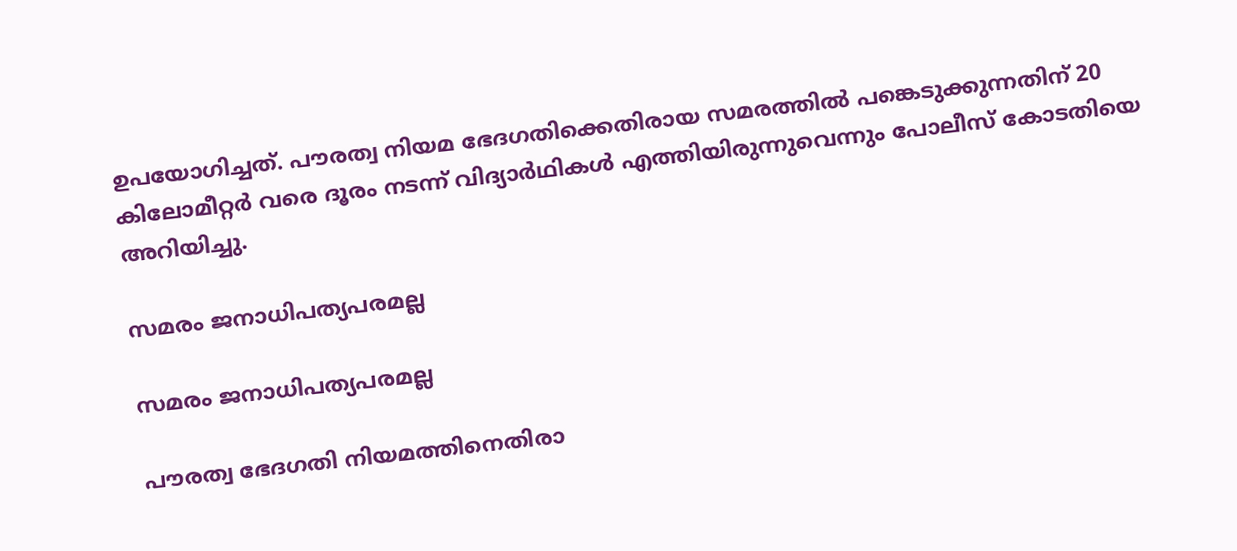ഉപയോഗിച്ചത്. പൗരത്വ നിയമ ഭേദഗതിക്കെതിരായ സമരത്തില്‍ പങ്കെടുക്കുന്നതിന് 20 കിലോമീറ്റര്‍ വരെ ദൂരം നടന്ന് വിദ്യാര്‍ഥികള്‍ എത്തിയിരുന്നുവെന്നും പോലീസ് കോടതിയെ അറിയിച്ചു.

സമരം ജനാധിപത്യപരമല്ല

സമരം ജനാധിപത്യപരമല്ല

പൗരത്വ ഭേദഗതി നിയമത്തിനെതിരാ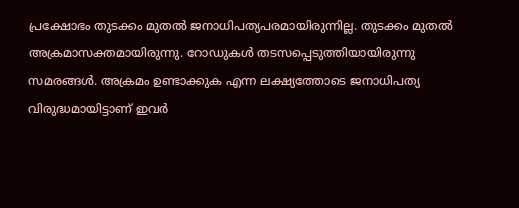പ്രക്ഷോഭം തുടക്കം മുതല്‍ ജനാധിപത്യപരമായിരുന്നില്ല. തുടക്കം മുതല്‍ അക്രമാസക്തമായിരുന്നു. റോഡുകള്‍ തടസപ്പെടുത്തിയായിരുന്നു സമരങ്ങള്‍. അക്രമം ഉണ്ടാക്കുക എന്ന ലക്ഷ്യത്തോടെ ജനാധിപത്യ വിരുദ്ധമായിട്ടാണ് ഇവര്‍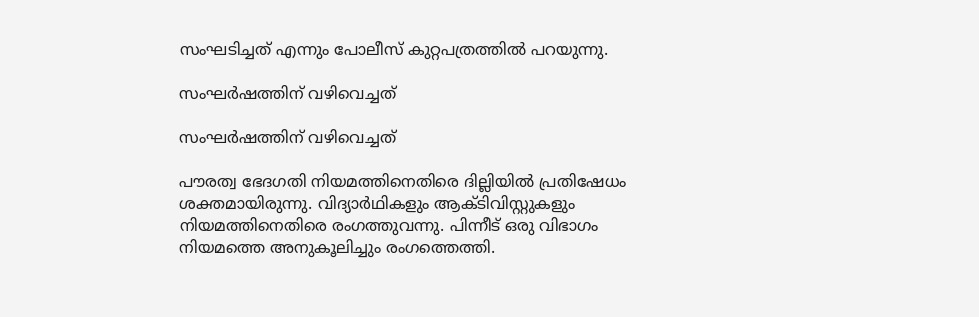സംഘടിച്ചത് എന്നും പോലീസ് കുറ്റപത്രത്തില്‍ പറയുന്നു.

സംഘര്‍ഷത്തിന് വഴിവെച്ചത്

സംഘര്‍ഷത്തിന് വഴിവെച്ചത്

പൗരത്വ ഭേദഗതി നിയമത്തിനെതിരെ ദില്ലിയില്‍ പ്രതിഷേധം ശക്തമായിരുന്നു. വിദ്യാര്‍ഥികളും ആക്ടിവിസ്റ്റുകളും നിയമത്തിനെതിരെ രംഗത്തുവന്നു. പിന്നീട് ഒരു വിഭാഗം നിയമത്തെ അനുകൂലിച്ചും രംഗത്തെത്തി.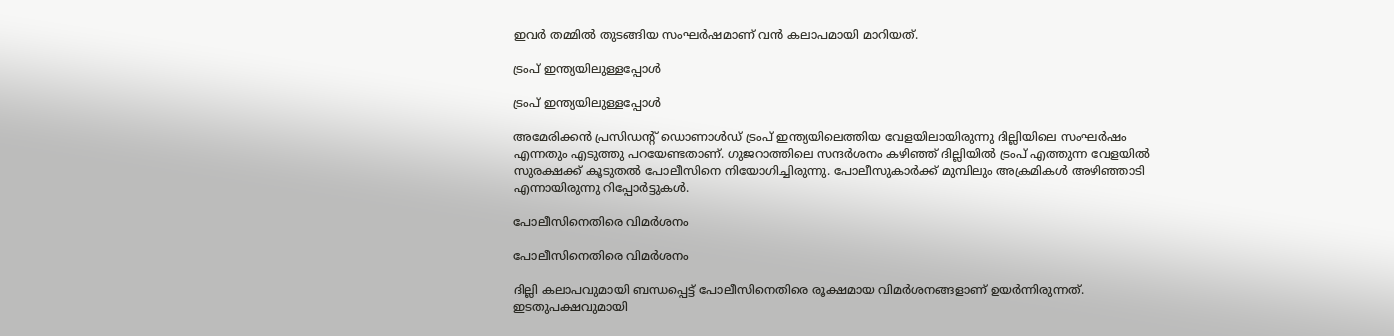ഇവര്‍ തമ്മില്‍ തുടങ്ങിയ സംഘര്‍ഷമാണ് വന്‍ കലാപമായി മാറിയത്.

ട്രംപ് ഇന്ത്യയിലുള്ളപ്പോള്‍

ട്രംപ് ഇന്ത്യയിലുള്ളപ്പോള്‍

അമേരിക്കന്‍ പ്രസിഡന്റ് ഡൊണാള്‍ഡ് ട്രംപ് ഇന്ത്യയിലെത്തിയ വേളയിലായിരുന്നു ദില്ലിയിലെ സംഘര്‍ഷം എന്നതും എടുത്തു പറയേണ്ടതാണ്. ഗുജറാത്തിലെ സന്ദര്‍ശനം കഴിഞ്ഞ് ദില്ലിയില്‍ ട്രംപ് എത്തുന്ന വേളയില്‍ സുരക്ഷക്ക് കൂടുതല്‍ പോലീസിനെ നിയോഗിച്ചിരുന്നു. പോലീസുകാര്‍ക്ക് മുമ്പിലും അക്രമികള്‍ അഴിഞ്ഞാടി എന്നായിരുന്നു റിപ്പോര്‍ട്ടുകള്‍.

പോലീസിനെതിരെ വിമര്‍ശനം

പോലീസിനെതിരെ വിമര്‍ശനം

ദില്ലി കലാപവുമായി ബന്ധപ്പെട്ട് പോലീസിനെതിരെ രൂക്ഷമായ വിമര്‍ശനങ്ങളാണ് ഉയര്‍ന്നിരുന്നത്. ഇടതുപക്ഷവുമായി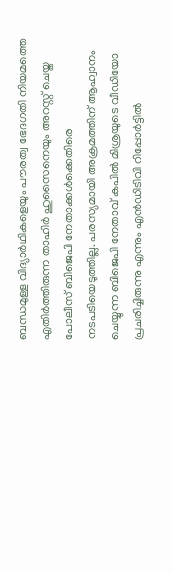ബന്ധമുള്ള വിദ്യാര്‍ഥികളെയും പൗരത്വ ഭേദഗതി നിയമത്തെ എതിര്‍ത്തിരുന്ന താഹിര്‍ ഹുസൈനെയും അറസ്റ്റ് ചെയ്ത പോലീസ് ബിജെപി നേതാക്കള്‍ക്കെതിരെ നടപടിയെടുത്തില്ല. പരസ്യമായി അക്രമത്തിന് ആഹ്വാനം ചെയ്യുന്ന ബിജെപി നേതാവ് കപില്‍ മിശ്രയുടെ വീഡിയോ പ്രചരിച്ചിരുന്നു എന്നും എന്‍ഡിടിവി റിപ്പോര്‍ട്ടില്‍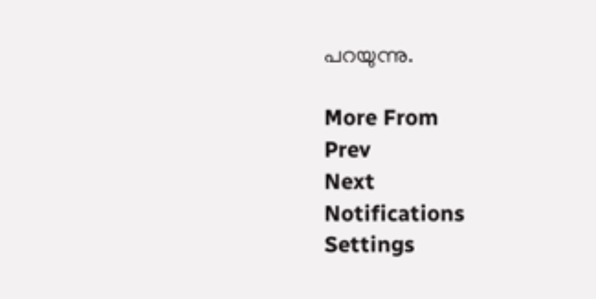പറയുന്നു.

More From
Prev
Next
Notifications
Settings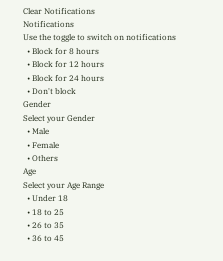Clear Notifications
Notifications
Use the toggle to switch on notifications
  • Block for 8 hours
  • Block for 12 hours
  • Block for 24 hours
  • Don't block
Gender
Select your Gender
  • Male
  • Female
  • Others
Age
Select your Age Range
  • Under 18
  • 18 to 25
  • 26 to 35
  • 36 to 45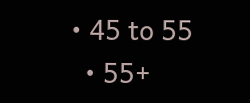• 45 to 55
  • 55+